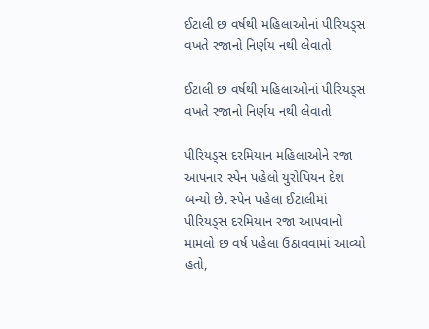ઈટાલી છ વર્ષથી મહિલાઓનાં પીરિયડ્સ વખતે રજાનો નિર્ણય નથી લેવાતો

ઈટાલી છ વર્ષથી મહિલાઓનાં પીરિયડ્સ વખતે રજાનો નિર્ણય નથી લેવાતો

પીરિયડ્સ દરમિયાન મહિલાઓને રજા આપનાર સ્પેન પહેલો યુરોપિયન દેશ બન્યો છે. સ્પેન પહેલા ઈટાલીમાં પીરિયડ્સ દરમિયાન રજા આપવાનો મામલો છ વર્ષ પહેલા ઉઠાવવામાં આવ્યો હતો,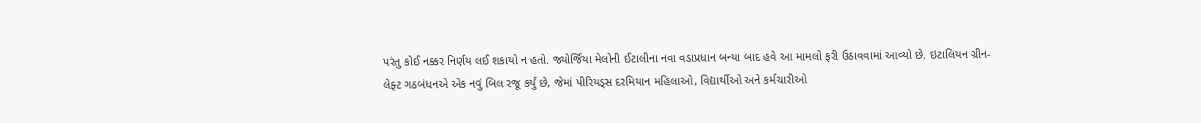પરંતુ કોઈ નક્કર નિર્ણય લઈ શકાયો ન હતો. જ્યોર્જિયા મેલોની ઈટાલીના નવા વડાપ્રધાન બન્યા બાદ હવે આ મામલો ફરી ઉઠાવવામાં આવ્યો છે. ઇટાલિયન ગ્રીન-લેફ્ટ ગઠબંધનએ એક નવું બિલ રજૂ કર્યું છે, જેમાં પીરિયડ્સ દરમિયાન મહિલાઓ, વિદ્યાર્થીઓ અને કર્મચારીઓ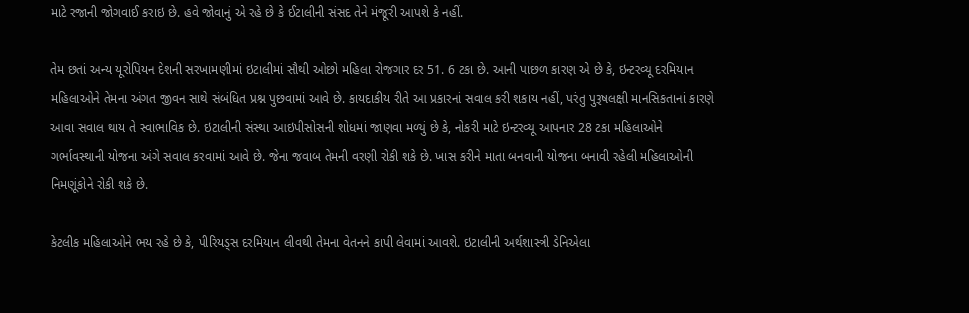માટે રજાની જોગવાઈ કરાઇ છે. હવે જોવાનું એ રહે છે કે ઈટાલીની સંસદ તેને મંજૂરી આપશે કે નહીં.

તેમ છતાં અન્ય યૂરોપિયન દેશની સરખામણીમાં ઇટાલીમાં સૌથી ઓછો મહિલા રોજગાર દર 51. 6 ટકા છે. આની પાછળ કારણ એ છે કે, ઇન્ટરવ્યૂ દરમિયાન મહિલાઓને તેમના અંગત જીવન સાથે સંબંધિત પ્રશ્ન પુછવામાં આવે છે. કાયદાકીય રીતે આ પ્રકારનાં સવાલ કરી શકાય નહીં, પરંતુ પુરૂષલક્ષી માનસિકતાનાં કારણે આવા સવાલ થાય તે સ્વાભાવિક છે. ઇટાલીની સંસ્થા આઇપીસોસની શોધમાં જાણવા મળ્યું છે કે, નોકરી માટે ઇન્ટરવ્યૂ આપનાર 28 ટકા મહિલાઓને ગર્ભાવસ્થાની યોજના અંગે સવાલ કરવામાં આવે છે. જેના જવાબ તેમની વરણી રોકી શકે છે. ખાસ કરીને માતા બનવાની યોજના બનાવી રહેલી મહિલાઓની નિમણૂંકોને રોકી શકે છે.

કેટલીક મહિલાઓને ભય રહે છે કે, પીરિયડ્સ દરમિયાન લીવથી તેમના વેતનને કાપી લેવામાં આવશે. ઇટાલીની અર્થશાસ્ત્રી ડેનિએલા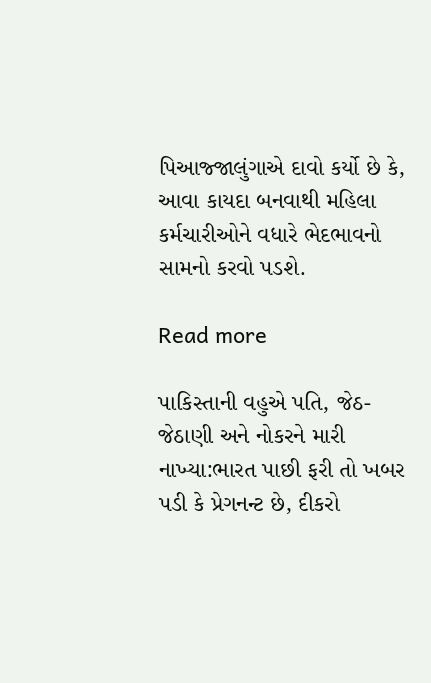પિઆજ્જાલુંગાએ દાવો કર્યો છે કે, આવા કાયદા બનવાથી મહિલા કર્મચારીઓને વધારે ભેદભાવનો સામનો કરવો પડશે.

Read more

પાકિસ્તાની વહુએ પતિ, જેઠ-જેઠાણી અને નોકરને મારી નાખ્યા:ભારત પાછી ફરી તો ખબર પડી કે પ્રેગનન્ટ છે, દીકરો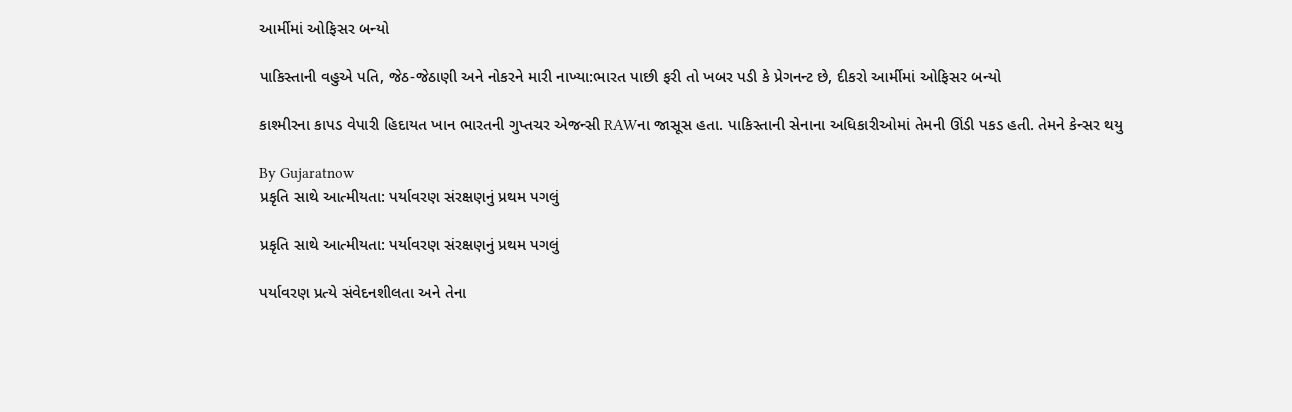આર્મીમાં ઓફિસર બન્યો

પાકિસ્તાની વહુએ પતિ, જેઠ-જેઠાણી અને નોકરને મારી નાખ્યા:ભારત પાછી ફરી તો ખબર પડી કે પ્રેગનન્ટ છે, દીકરો આર્મીમાં ઓફિસર બન્યો

કાશ્મીરના કાપડ વેપારી હિદાયત ખાન ભારતની ગુપ્તચર એજન્સી RAWના જાસૂસ હતા. પાકિસ્તાની સેનાના અધિકારીઓમાં તેમની ઊંડી પકડ હતી. તેમને કેન્સર થયુ

By Gujaratnow
પ્રકૃતિ સાથે આત્મીયતા: પર્યાવરણ સંરક્ષણનું પ્રથમ પગલું

પ્રકૃતિ સાથે આત્મીયતા: પર્યાવરણ સંરક્ષણનું પ્રથમ પગલું

પર્યાવરણ પ્રત્યે સંવેદનશીલતા અને તેના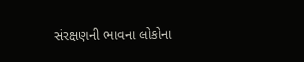સંરક્ષણની ભાવના લોકોના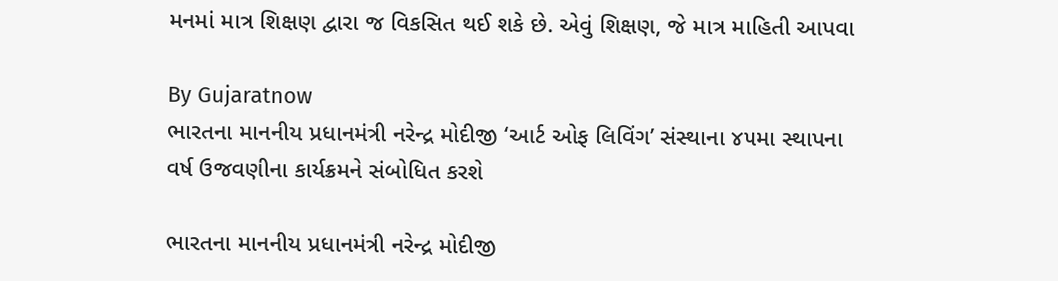મનમાં માત્ર શિક્ષણ દ્વારા જ વિકસિત થઈ શકે છે. એવું શિક્ષણ, જે માત્ર માહિતી આપવા

By Gujaratnow
ભારતના માનનીય પ્રધાનમંત્રી નરેન્દ્ર મોદીજી ‘આર્ટ ઓફ લિવિંગ’ સંસ્થાના ૪૫મા સ્થાપના વર્ષ ઉજવણીના કાર્યક્રમને સંબોધિત કરશે

ભારતના માનનીય પ્રધાનમંત્રી નરેન્દ્ર મોદીજી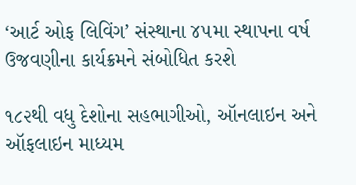‘આર્ટ ઓફ લિવિંગ’ સંસ્થાના ૪૫મા સ્થાપના વર્ષ ઉજવણીના કાર્યક્રમને સંબોધિત કરશે

૧૮૨થી વધુ દેશોના સહભાગીઓ, ઑનલાઇન અને ઑફલાઇન માધ્યમ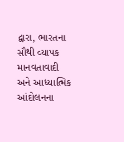દ્વારા, ભારતના સૌથી વ્યાપક માનવતાવાદી અને આધ્યાત્મિક આંદોલનના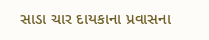સાડા ચાર દાયકાના પ્રવાસના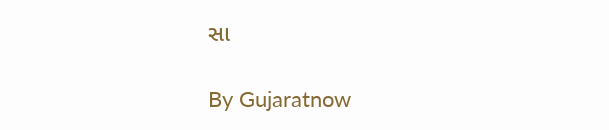સા

By Gujaratnow